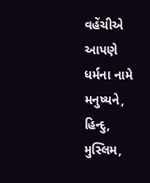વહેંચીએ આપણે ધર્મના નામે મનુષ્યને,
હિન્દુ, મુસ્લિમ,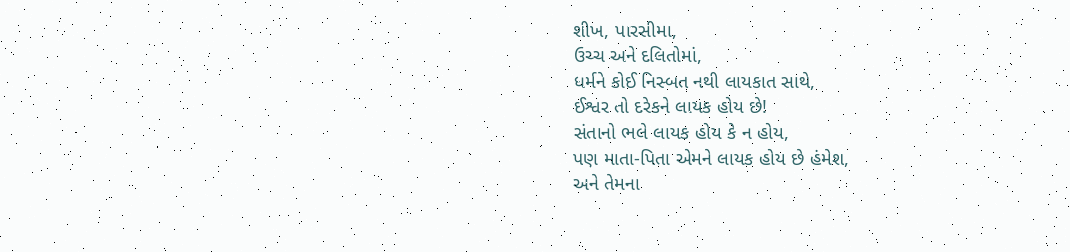શીખ, પારસીમા,
ઉચ્ચ અને દલિતોમાં,
ધર્મને કોઈ નિસ્બત નથી લાયકાત સાથે,
ઈશ્વર તો દરેકને લાયક હોય છે!
સંતાનો ભલે લાયક હોય કે ન હોય,
પણ માતા-પિતા એમને લાયક હોય છે હંમેશ,
અને તેમના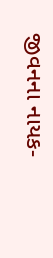જીવનના નાયક-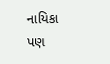નાયિકા પણ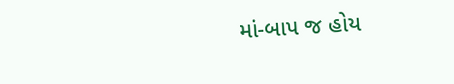માં-બાપ જ હોય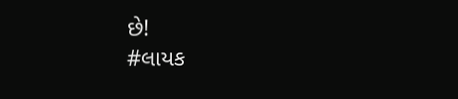છે!
#લાયક